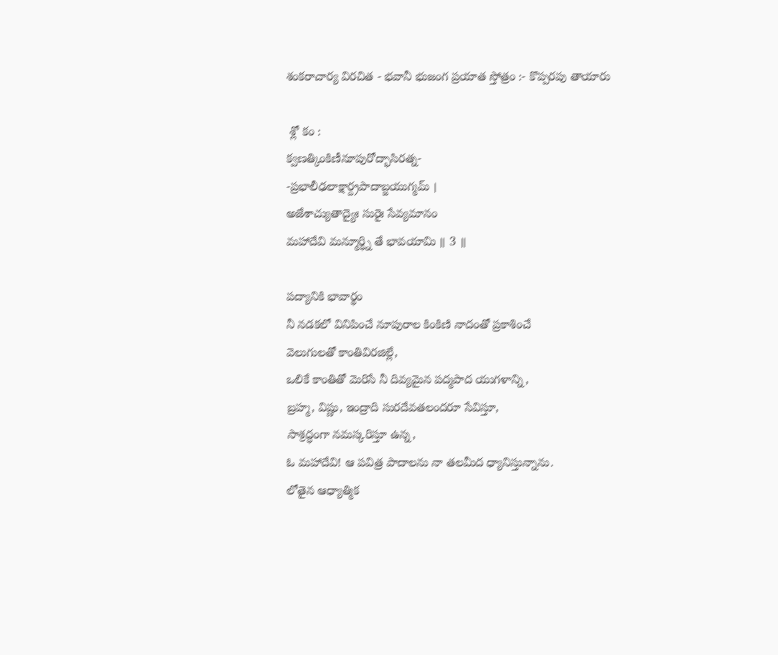శంకరాచార్య విరచిత - భవానీ భుజంగ ప్రయాత స్తోత్రం :- కొప్పరపు తాయారు

 శ్లో కం :
క్వణత్కింకిణీనూపురోద్భాసిరత్న-
-ప్రభాలీఢలాక్షార్ద్రపాదాబ్జయుగ్మమ్ ।
అజేశాచ్యుతాద్యైః సురైః సేవ్యమానం
మహాదేవి మన్మూర్ధ్ని తే భావయామి ॥ 3 ॥

పద్యానికి భావార్థం
నీ నడకలో వినిపించే నూపురాల కింకిణి నాదంతో ప్రకాశించే
వెలుగులతో కాంతివిరజిల్లే,
ఒలికే కాంతితో మెరిసే నీ దివ్యమైన పద్మపాద యుగళాన్ని,
బ్రహ్మ, విష్ణు, ఇంద్రాది సురదేవతలందరూ సేవిస్తూ,
సాశ్రద్ధంగా నమస్కరిస్తూ ఉన్న,
ఓ మహాదేవి! ఆ పవిత్ర పాదాలను నా తలమీద ధ్యానిస్తున్నాను.
లోతైన ఆధ్యాత్మిక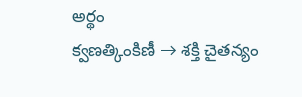అర్థం
క్వణత్కింకిణీ → శక్తి చైతన్యం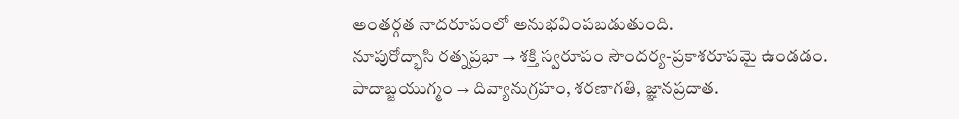అంతర్గత నాదరూపంలో అనుభవింపబడుతుంది.
నూపురోద్భాసి రత్నప్రభా → శక్తి స్వరూపం సౌందర్య-ప్రకాశరూపమై ఉండడం.
పాదాబ్జయుగ్మం → దివ్యానుగ్రహం, శరణాగతి, జ్ఞానప్రదాత.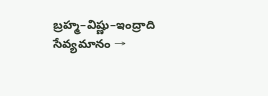బ్రహ్మ–విష్ణు–ఇంద్రాది సేవ్యమానం →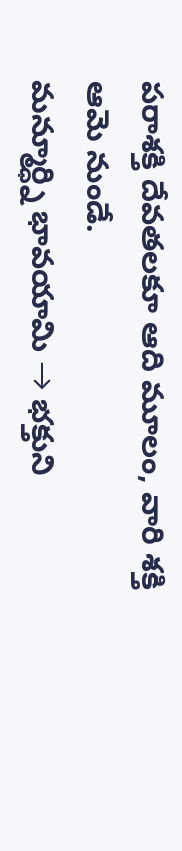పరాశక్తి దేవతలకూ ఆది మూలం, వారి శక్తి ఆమె నుండే.
మన్మూర్ధ్ని భావయామి → భక్తుని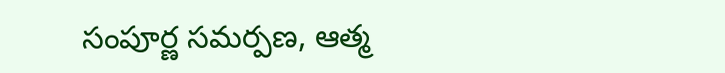సంపూర్ణ సమర్పణ, ఆత్మ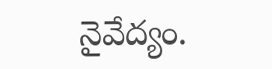నైవేద్యం.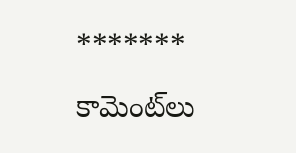*******
కామెంట్‌లు